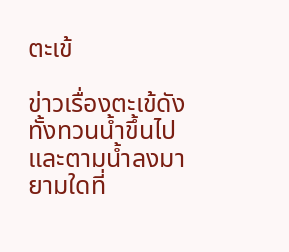ตะเข้

ข่าวเรื่องตะเข้ดังทั้งทวนน้ำขึ้นไปและตามน้ำลงมา ยามใดที่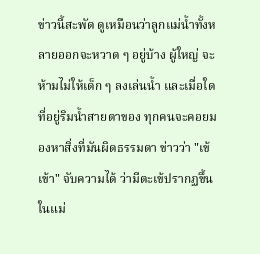ข่าวนี้สะพัด ดูเหมือนว่าลูกแม่น้ำทั้งหลายออกจะหวาด ๆ อยู่บ้าง ผู้ใหญ่ จะห้ามไม่ให้เด็ก ๆ ลงเล่นน้ำ และเมื่อใดที่อยู่ริมน้ำสายตาของ ทุกคนจะคอยมองหาสิ่งที่มันผิดธรรมดา ข่าวว่า "เข้เข้า" จับความได้ ว่ามีตะเข้ปรากฏขึ้นในแม่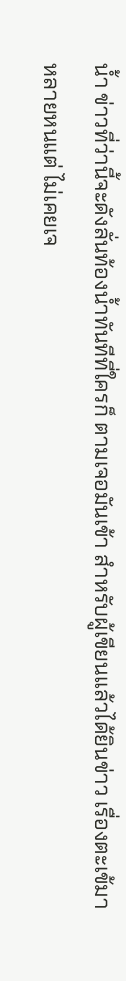น้ำ ข่าวที่ว่านี้จะดังลั่นท้องน้ำทันทีที่ใครก็ ตามเจอมันเข้า สำหรับผู้เขียนแล้วได้ยินข่าว เรื่องตะเข้มาหลายหนแต่ ไม่เคยเจ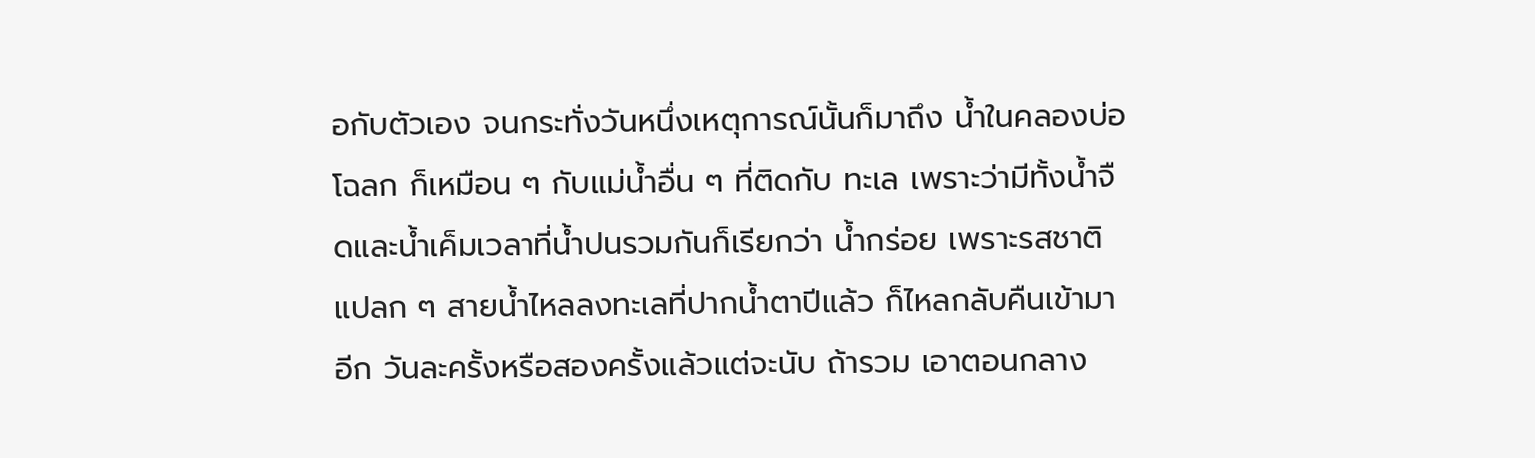อกับตัวเอง จนกระทั่งวันหนึ่งเหตุการณ์นั้นก็มาถึง น้ำในคลองบ่อโฉลก ก็เหมือน ๆ กับแม่น้ำอื่น ๆ ที่ติดกับ ทะเล เพราะว่ามีทั้งน้ำจืดและน้ำเค็มเวลาที่น้ำปนรวมกันก็เรียกว่า น้ำกร่อย เพราะรสชาติแปลก ๆ สายน้ำไหลลงทะเลที่ปากน้ำตาปีแล้ว ก็ไหลกลับคืนเข้ามาอีก วันละครั้งหรือสองครั้งแล้วแต่จะนับ ถ้ารวม เอาตอนกลาง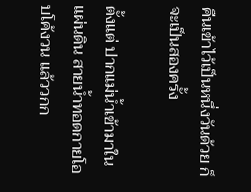คืนเข้าไว้เป็นหนึ่งวันด้วย ก็จะเป็นสองครั้ง

ตั้งแต่ ปากแม่น้ำเข้ามาในแผ่นดิน สายน้ำทอดกายโอบโค้งวน แล้ววกก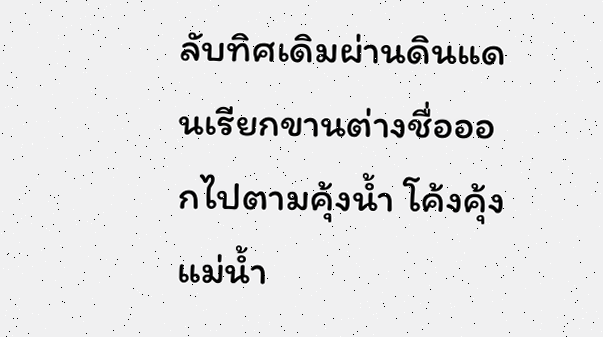ลับทิศเดิมผ่านดินแดนเรียกขานต่างชื่อออกไปตามคุ้งน้ำ โค้งคุ้งแม่น้ำ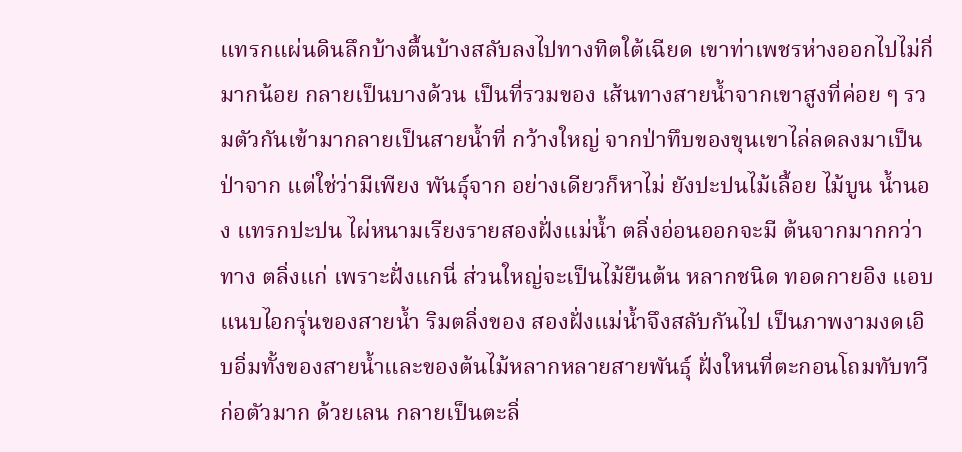แทรกแผ่นดินลึกบ้างตื้นบ้างสลับลงไปทางทิตใต้เฉียด เขาท่าเพชรห่างออกไปไม่กี่มากน้อย กลายเป็นบางด้วน เป็นที่รวมของ เส้นทางสายน้ำจากเขาสูงที่ค่อย ๆ รวมตัวกันเข้ามากลายเป็นสายน้ำที่ กว้างใหญ่ จากป่าทึบของขุนเขาไล่ลดลงมาเป็น ป่าจาก แต่ใช่ว่ามีเพียง พันธุ์จาก อย่างเดียวก็หาไม่ ยังปะปนไม้เลื้อย ไม้บูน น้ำนอง แทรกปะปน ไผ่หนามเรียงรายสองฝั่งแม่น้ำ ตลิ่งอ่อนออกจะมี ต้นจากมากกว่าทาง ตลิ่งแก่ เพราะฝั่งแกนี่ ส่วนใหญ่จะเป็นไม้ยืนต้น หลากชนิด ทอดกายอิง แอบแนบไอกรุ่นของสายน้ำ ริมตลิ่งของ สองฝั่งแม่น้ำจึงสลับกันไป เป็นภาพงามงดเอิบอิ่มทั้งของสายน้ำและของต้นไม้หลากหลายสายพันธุ์ ฝั่งใหนที่ตะกอนโถมทับทวีก่อตัวมาก ด้วยเลน กลายเป็นตะลิ่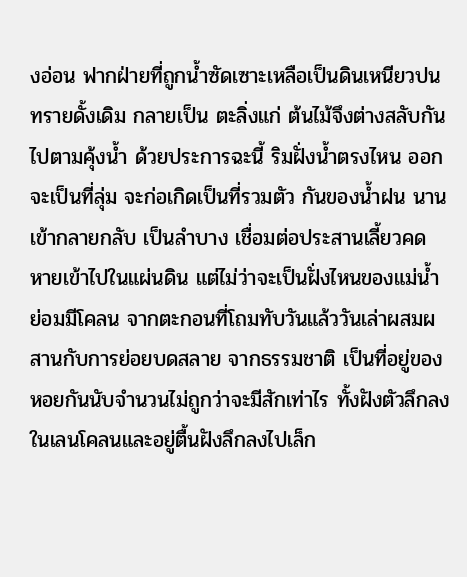งอ่อน ฟากฝ่ายที่ถูกน้ำซัดเซาะเหลือเป็นดินเหนียวปนทรายดั้งเดิม กลายเป็น ตะลิ่งแก่ ต้นไม้จึงต่างสลับกันไปตามคุ้งน้ำ ด้วยประการฉะนี้ ริมฝั่งน้ำตรงไหน ออกจะเป็นที่ลุ่ม จะก่อเกิดเป็นที่รวมตัว กันของน้ำฝน นานเข้ากลายกลับ เป็นลำบาง เชื่อมต่อประสานเลี้ยวคด หายเข้าไปในแผ่นดิน แต่ไม่ว่าจะเป็นฝั่งไหนของแม่น้ำย่อมมีโคลน จากตะกอนที่โถมทับวันแล้ววันเล่าผสมผสานกับการย่อยบดสลาย จากธรรมชาติ เป็นที่อยู่ของ หอยกันนับจำนวนไม่ถูกว่าจะมีสักเท่าไร ทั้งฝังตัวลึกลงในเลนโคลนและอยู่ตื้นฝังลึกลงไปเล็ก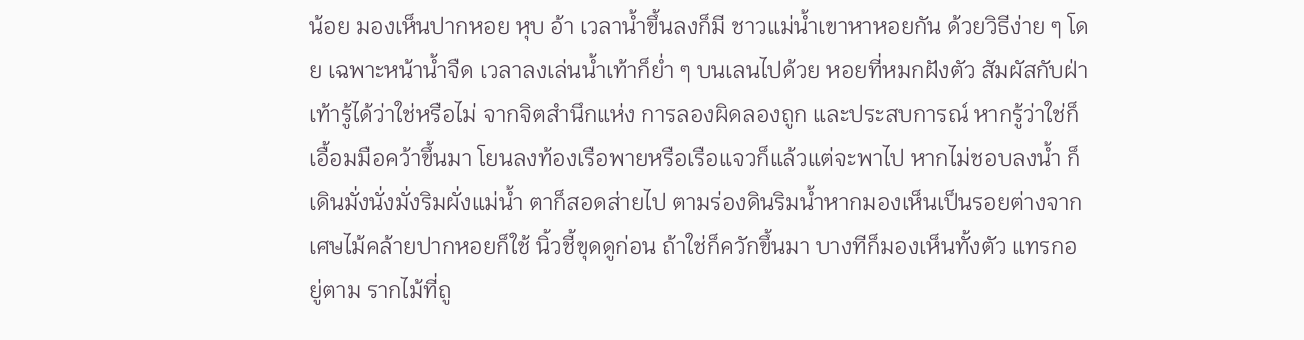น้อย มองเห็นปากหอย หุบ อ้า เวลาน้ำขึ้นลงก็มี ชาวแม่น้ำเขาหาหอยกัน ด้วยวิธีง่าย ๆ โดย เฉพาะหน้าน้ำจืด เวลาลงเล่นน้ำเท้าก็ย่ำ ๆ บนเลนไปด้วย หอยที่หมกฝังตัว สัมผัสกับฝ่าเท้ารู้ได้ว่าใช่หรือไม่ จากจิตสำนึกแห่ง การลองผิดลองถูก และประสบการณ์ หากรู้ว่าใช่ก็เอื้อมมือคว้าขึ้นมา โยนลงท้องเรือพายหรือเรือแจวก็แล้วแต่จะพาไป หากไม่ชอบลงน้ำ ก็เดินมั่งนั่งมั่งริมผั่งแม่น้ำ ตาก็สอดส่ายไป ตามร่องดินริมน้ำหากมองเห็นเป็นรอยต่างจากเศษไม้คล้ายปากหอยก็ใช้ นิ้วชี้ขุดดูก่อน ถ้าใช่ก็ควักขึ้นมา บางทีก็มองเห็นทั้งตัว แทรกอยู่ตาม รากไม้ที่ถู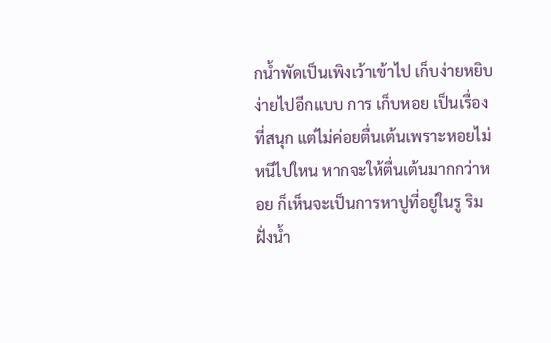กน้ำพัดเป็นเพิงเว้าเข้าไป เก็บง่ายหยิบง่ายไปอีกแบบ การ เก็บหอย เป็นเรื่องที่สนุก แต่ไม่ค่อยตื่นเต้นเพราะหอยไม่หนีไปใหน หากจะให้ตื่นเต้นมากกว่าหอย ก็เห็นจะเป็นการหาปูที่อยู่ในรู ริมฝั่งน้ำ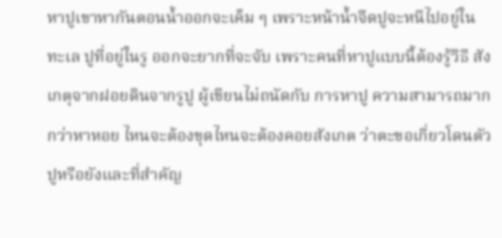หาปูเขาหากันตอนน้ำออกจะเค็ม ๆ เพราะหน้าน้ำจืดปูจะหนีไปอยู่ใน ทะเล ปูที่อยู่ในรู ออกจะยากที่จะจับ เพราะคนที่หาปูแบบนี้ต้องรู้วิธี สังเกตุจากฝอยดินจากรูปู ผู้เขียนไม่ถนัดกับ การหาปู ความสามารถมากกว่าหาหอย ไหนจะต้องขุดไหนจะต้องคอยสังเกต ว่าตะขอเกี่ยวโดนตัวปูหรือยังและที่สำคัญ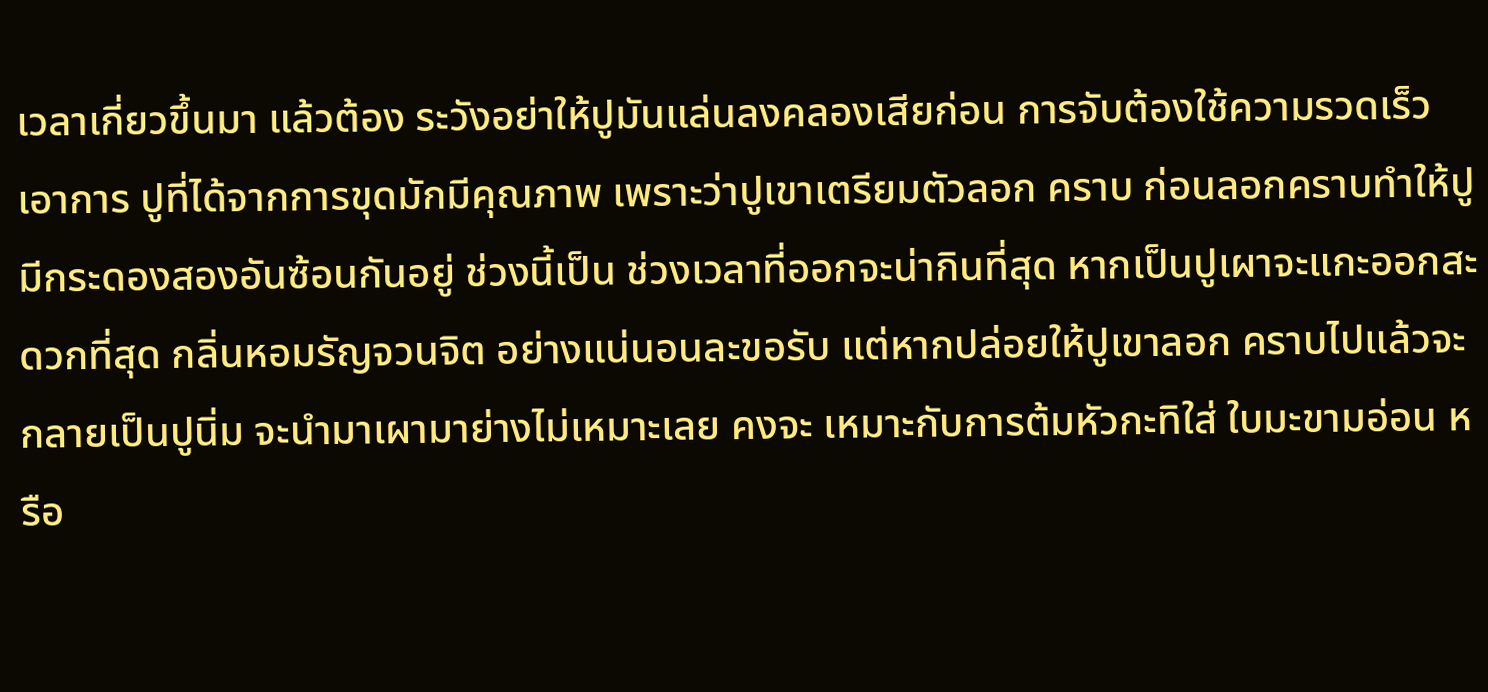เวลาเกี่ยวขึ้นมา แล้วต้อง ระวังอย่าให้ปูมันแล่นลงคลองเสียก่อน การจับต้องใช้ความรวดเร็ว เอาการ ปูที่ได้จากการขุดมักมีคุณภาพ เพราะว่าปูเขาเตรียมตัวลอก คราบ ก่อนลอกคราบทำให้ปูมีกระดองสองอันซ้อนกันอยู่ ช่วงนี้เป็น ช่วงเวลาที่ออกจะน่ากินที่สุด หากเป็นปูเผาจะแกะออกสะดวกที่สุด กลิ่นหอมรัญจวนจิต อย่างแน่นอนละขอรับ แต่หากปล่อยให้ปูเขาลอก คราบไปแล้วจะกลายเป็นปูนิ่ม จะนำมาเผามาย่างไม่เหมาะเลย คงจะ เหมาะกับการต้มหัวกะทิใส่ ใบมะขามอ่อน หรือ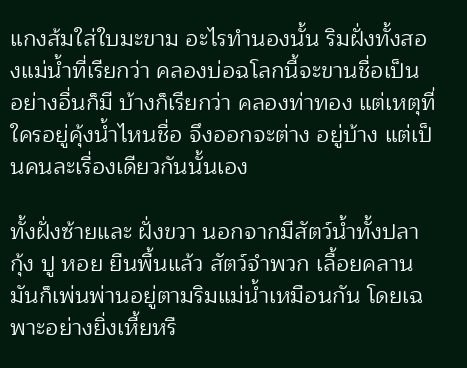แกงส้มใส่ใบมะขาม อะไรทำนองนั้น ริมฝั่งทั้งสองแม่น้ำที่เรียกว่า คลองบ่อฉโลกนี้จะขานชื่อเป็น อย่างอื่นก็มี บ้างก็เรียกว่า คลองท่าทอง แต่เหตุที่ใครอยู่คุ้งน้ำไหนชื่อ จึงออกจะต่าง อยู่บ้าง แต่เป็นคนละเรื่องเดียวกันนั้นเอง

ทั้งฝั่งซ้ายและ ฝั่งขวา นอกจากมีสัตว์น้ำทั้งปลา กุ้ง ปู หอย ยืนพื้นแล้ว สัตว์จำพวก เลื้อยคลาน มันก็เพ่นพ่านอยู่ตามริมแม่น้ำเหมือนกัน โดยเฉพาะอย่างยิ่งเหี้ยหรื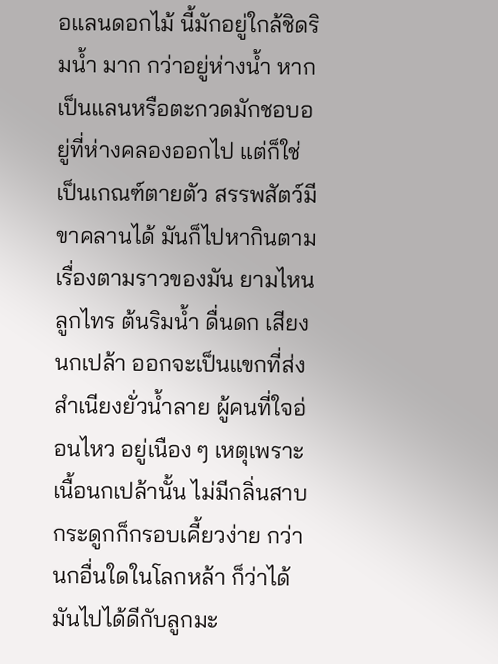อแลนดอกไม้ นี้มักอยู่ใกล้ชิดริมน้ำ มาก กว่าอยู่ห่างน้ำ หากเป็นแลนหรือตะกวดมักชอบอยู่ที่ห่างคลองออกไป แต่ก็ใช่เป็นเกณฑ์ตายตัว สรรพสัตว์มีขาคลานได้ มันก็ไปหากินตาม เรื่องตามราวของมัน ยามไหนลูกไทร ต้นริมน้ำ ดื่นดก เสียงนกเปล้า ออกจะเป็นแขกที่ส่งสำเนียงยั่วน้ำลาย ผู้คนที่ใจอ่อนไหว อยู่เนือง ๆ เหตุเพราะเนื้อนกเปล้านั้น ไม่มีกลิ่นสาบ กระดูกก็กรอบเคี้ยวง่าย กว่า นกอื่นใดในโลกหล้า ก็ว่าได้ มันไปได้ดีกับลูกมะ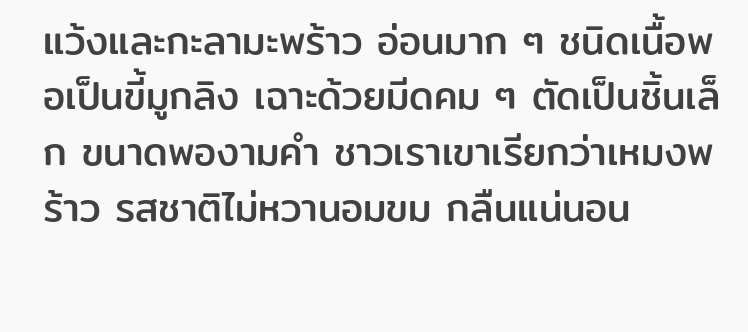แว้งและกะลามะพร้าว อ่อนมาก ๆ ชนิดเนื้อพอเป็นขี้มูกลิง เฉาะด้วยมีดคม ๆ ตัดเป็นชิ้นเล็ก ขนาดพองามคำ ชาวเราเขาเรียกว่าเหมงพร้าว รสชาติไม่หวานอมขม กลืนแน่นอน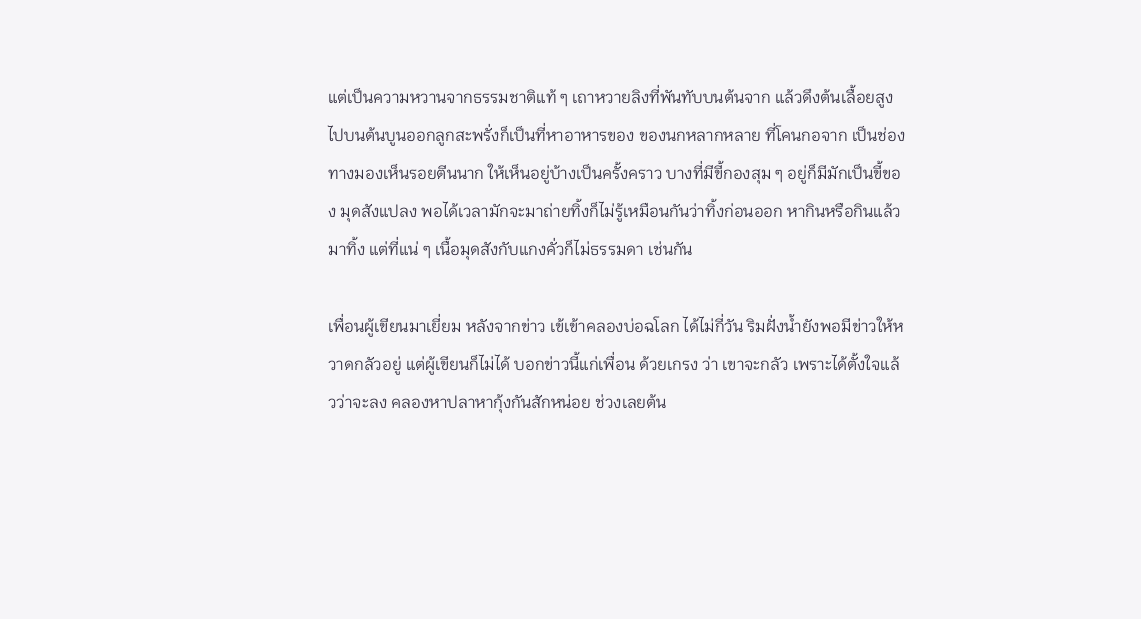แต่เป็นความหวานจากธรรมชาติแท้ ๆ เถาหวายลิงที่พันทับบนต้นจาก แล้วดึงต้นเลื้อยสูงไปบนต้นบูนออกลูกสะพรั่งก็เป็นที่หาอาหารของ ของนกหลากหลาย ที่โคนกอจาก เป็นช่องทางมองเห็นรอยตีนนาก ให้เห็นอยู่บ้างเป็นครั้งคราว บางที่มีขี้กองสุม ๆ อยู่ก็มีมักเป็นขี้ของ มุดสังแปลง พอได้เวลามักจะมาถ่ายทิ้งก็ไม่รู้เหมือนกันว่าทิ้งก่อนออก หากินหรือกินแล้วมาทิ้ง แต่ที่แน่ ๆ เนื้อมุดสังกับแกงคั่วก็ไม่ธรรมดา เช่นกัน

เพื่อนผู้เขียนมาเยี่ยม หลังจากข่าว เข้เข้าคลองบ่อฉโลก ได้ไม่กี่วัน ริมฝั่งน้ำยังพอมีข่าวให้หวาดกลัวอยู่ แต่ผู้เขียนก็ไม่ได้ บอกข่าวนี้แก่เพื่อน ด้วยเกรง ว่า เขาจะกลัว เพราะได้ตั้งใจแล้วว่าจะลง คลองหาปลาหากุ้งกันสักหน่อย ช่วงเลยต้น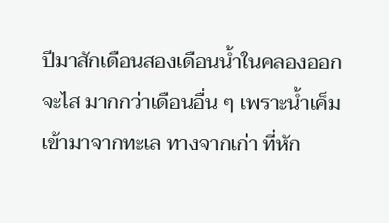ปีมาสักเดือนสองเดือนน้ำในคลองออกจะไส มากกว่าเดือนอื่น ๆ เพราะน้ำเค็มเข้ามาจากทะเล ทางจากเก่า ที่หัก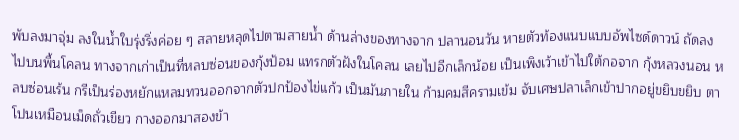พับลงมาจุ่ม ลงในน้ำใบรุ่งริ่งค่อย ๆ สลายหลุดไปตามสายน้ำ ด้านล่างของทางจาก ปลานอนวัน หายตัวท้องแนบแบบอัพไซด์ดาวน์ ถัดลงไปบนพื้นโคลน ทางจากเก่าเป็นที่หลบซ่อนของกุ้งป้อม แทรกตัวฝังในโคลน เลยไปอีกเล็กน้อย เป็นเพิงเว้าเข้าไปใต้กอจาก กุ้งหลวงนอน หลบซ่อนเร้น กรีเป็นร่องหยักแหลมทวนออกจากตัวปกป้องไข่แก้ว เป็นมันภายใน ก้ามคมสีครามเข้ม จับเศษปลาเล็กเข้าปากอยู่ขยิบขยิบ ตาโปนเหมือนเม็ดถั่วเขียว กางออกมาสองข้า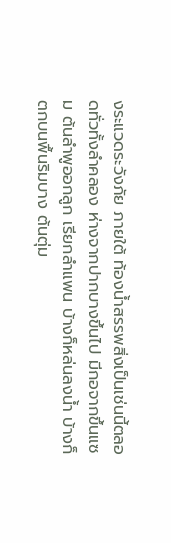งระแวดระวังภัย ภายใต้ ท้องน้ำสรรพสิ่งเป็นเช่นนี้ตลอดทั่วทั้งลำคลอง ห่างจากปากบางขึ้นไป มีกอจากขึ้นแซม ต้นลำพูออกลูก เรียกลำแพน บ้างก็หล่นลงน้ำ บ้างก็ตกบนพื้นริมบาง ต้นตุ่ม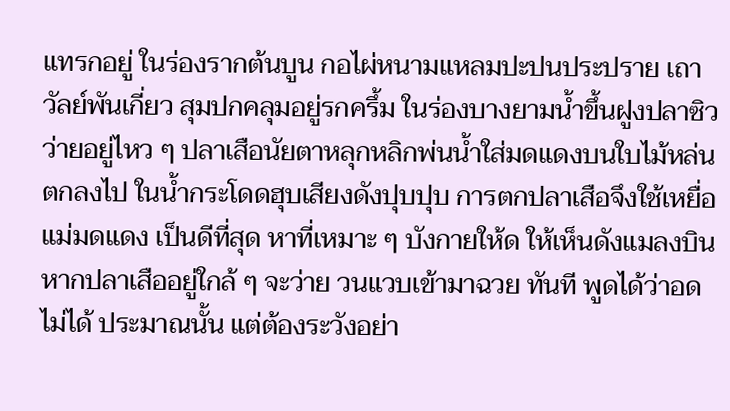แทรกอยู่ ในร่องรากต้นบูน กอไผ่หนามแหลมปะปนประปราย เถาวัลย์พันเกี่ยว สุมปกคลุมอยู่รกครึ้ม ในร่องบางยามน้ำขึ้นฝูงปลาซิวว่ายอยู่ไหว ๆ ปลาเสือนัยตาหลุกหลิกพ่นน้ำใส่มดแดงบนใบไม้หล่นตกลงไป ในน้ำกระโดดฮุบเสียงดังปุบปุบ การตกปลาเสือจึงใช้เหยื่อแม่มดแดง เป็นดีที่สุด หาที่เหมาะ ๆ บังกายให้ด ให้เห็นดังแมลงบิน หากปลาเสืออยู่ใกล้ ๆ จะว่าย วนแวบเข้ามาฉวย ทันที พูดได้ว่าอดไม่ได้ ประมาณนั้น แต่ต้องระวังอย่า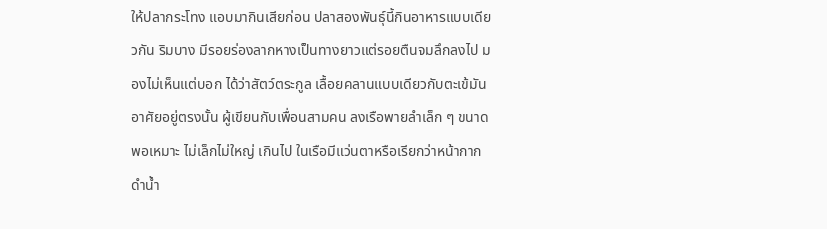ให้ปลากระโทง แอบมากินเสียก่อน ปลาสองพันธุ์นี้กินอาหารแบบเดียวกัน ริมบาง มีรอยร่องลากหางเป็นทางยาวแต่รอยตืนจมลึกลงไป มองไม่เห็นแต่บอก ได้ว่าสัตว์ตระกูล เลื้อยคลานแบบเดียวกับตะเข้มันอาศัยอยู่ตรงนั้น ผู้เขียนกับเพื่อนสามคน ลงเรือพายลำเล็ก ๆ ขนาดพอเหมาะ ไม่เล็กไม่ใหญ่ เกินไป ในเรือมีแว่นตาหรือเรียกว่าหน้ากากดำน้ำ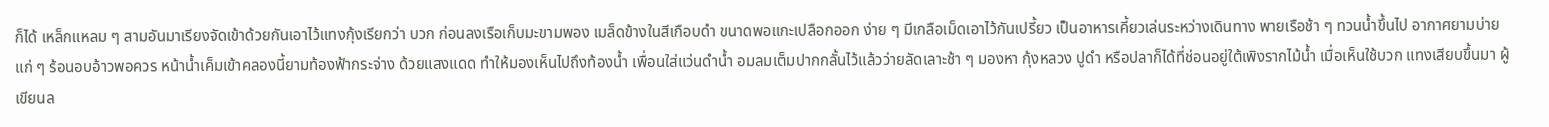ก็ได้ เหล็กแหลม ๆ สามอันมาเรียงจัดเข้าด้วยกันเอาไว้แทงกุ้งเรียกว่า บวก ก่อนลงเรือเก็บมะขามพอง เมล็ดข้างในสีเกือบดำ ขนาดพอแกะเปลือกออก ง่าย ๆ มีเกลือเม็ดเอาไว้กันเปรี้ยว เป็นอาหารเคี้ยวเล่นระหว่างเดินทาง พายเรือช้า ๆ ทวนน้ำขึ้นไป อากาศยามบ่ายแก่ ๆ ร้อนอบอ้าวพอควร หน้าน้ำเค็มเข้าคลองนี้ยามท้องฟ้ากระจ่าง ด้วยแสงแดด ทำให้มองเห็นไปถึงท้องน้ำ เพื่อนใส่แว่นดำน้ำ อมลมเต็มปากกลั้นไว้แล้วว่ายลัดเลาะช้า ๆ มองหา กุ้งหลวง ปูดำ หรือปลาก็ได้ที่ช่อนอยู่ใต้เพิงรากไม้น้ำ เมื่อเห็นใช้บวก แทงเสียบขึ้นมา ผู้เขียนล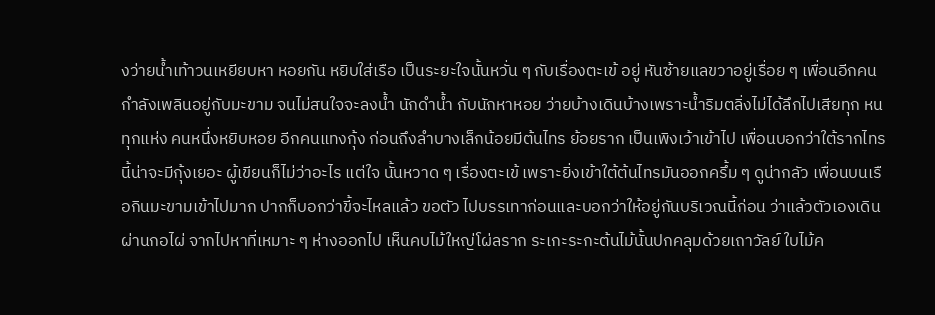งว่ายน้ำเท้าวนเหยียบหา หอยกัน หยิบใส่เรือ เป็นระยะใจนั้นหวั่น ๆ กับเรื่องตะเข้ อยู่ หันซ้ายแลขวาอยู่เรื่อย ๆ เพื่อนอีกคน กำลังเพลินอยู่กับมะขาม จนไม่สนใจจะลงน้ำ นักดำน้ำ กับนักหาหอย ว่ายบ้างเดินบ้างเพราะน้ำริมตลิ่งไม่ได้ลึกไปเสียทุก หนทุกแห่ง คนหนึ่งหยิบหอย อีกคนแทงกุ้ง ก่อนถึงลำบางเล็กน้อยมีต้นไทร ย้อยราก เป็นเพิงเว้าเข้าไป เพื่อนบอกว่าใต้รากไทร นี้น่าจะมีกุ้งเยอะ ผู้เขียนก็ไม่ว่าอะไร แต่ใจ นั้นหวาด ๆ เรื่องตะเข้ เพราะยิ่งเข้าใต้ต้นไทรมันออกครึ้ม ๆ ดูน่ากลัว เพื่อนบนเรือกินมะขามเข้าไปมาก ปากก็บอกว่าขี้จะไหลแล้ว ขอตัว ไปบรรเทาก่อนและบอกว่าให้อยู่กันบริเวณนี้ก่อน ว่าแล้วตัวเองเดิน ผ่านกอไผ่ จากไปหาที่เหมาะ ๆ ห่างออกไป เห็นคบไม้ใหญ่โผ่ลราก ระเกะระกะต้นไม้นั้นปกคลุมด้วยเถาวัลย์ ใบไม้ค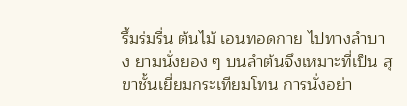รึ้มร่มรื่น ต้นไม้ เอนทอดกาย ไปทางลำบาง ยามนั่งยอง ๆ บนลำต้นจึงเหมาะที่เป็น สุขาชั้นเยี่ยมกระเทียมโทน การนั่งอย่า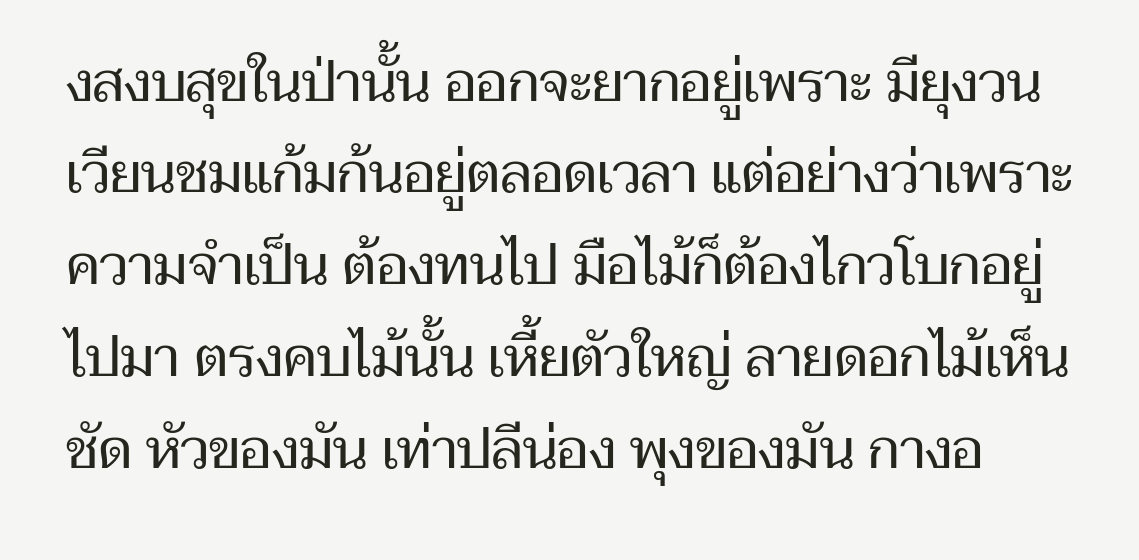งสงบสุขในป่านั้น ออกจะยากอยู่เพราะ มียุงวนเวียนชมแก้มก้นอยู่ตลอดเวลา แต่อย่างว่าเพราะความจำเป็น ต้องทนไป มือไม้ก็ต้องไกวโบกอยู่ไปมา ตรงคบไม้นั้น เหี้ยตัวใหญ่ ลายดอกไม้เห็นชัด หัวของมัน เท่าปลีน่อง พุงของมัน กางอ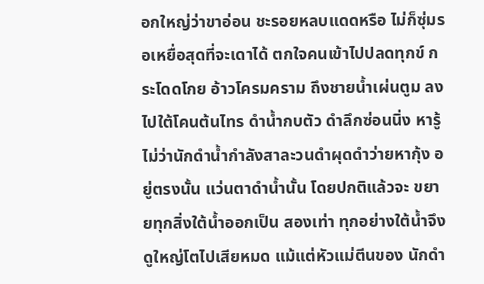อกใหญ่ว่าขาอ่อน ชะรอยหลบแดดหรือ ไม่ก็ซุ่มรอเหยื่อสุดที่จะเดาได้ ตกใจคนเข้าไปปลดทุกข์ กระโดดโกย อ้าวโครมคราม ถึงชายน้ำเผ่นตูม ลงไปใต้โคนต้นไทร ดำน้ำกบตัว ดำลึกซ่อนนิ่ง หารู้ไม่ว่านักดำน้ำกำลังสาละวนดำผุดดำว่ายหากุ้ง อยู่ตรงนั้น แว่นตาดำน้ำนั้น โดยปกติแล้วจะ ขยายทุกสิ่งใต้น้ำออกเป็น สองเท่า ทุกอย่างใต้น้ำจึงดูใหญ่โตไปเสียหมด แม้แต่หัวแม่ตีนของ นักดำ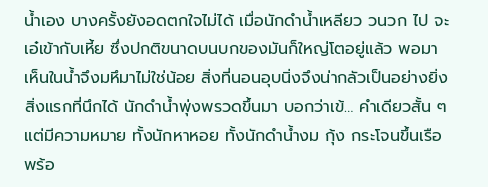น้ำเอง บางครั้งยังอดตกใจไม่ได้ เมื่อนักดำน้ำเหลียว วนวก ไป จะเอ๋เข้ากับเหี้ย ซึ่งปกติขนาดบนบกของมันก็ใหญ่โตอยู่แล้ว พอมา เห็นในน้ำจึงมหึมาไม่ใช่น้อย สิ่งที่นอนอุบนิ่งจึงน่ากลัวเป็นอย่างยิ่ง สิ่งแรกที่นึกได้ นักดำน้ำพุ่งพรวดขึ้นมา บอกว่าเข้… คำเดียวสั้น ๆ แต่มีความหมาย ทั้งนักหาหอย ทั้งนักดำน้ำงม กุ้ง กระโจนขึ้นเรือ พร้อ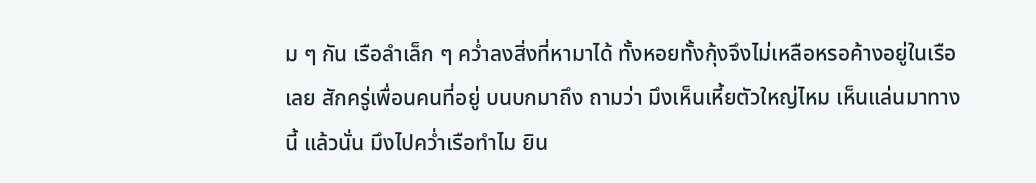ม ๆ กัน เรือลำเล็ก ๆ คว่ำลงสิ่งที่หามาได้ ทั้งหอยทั้งกุ้งจึงไม่เหลือหรอค้างอยู่ในเรือเลย สักครู่เพื่อนคนที่อยู่ บนบกมาถึง ถามว่า มึงเห็นเหี้ยตัวใหญ่ไหม เห็นแล่นมาทางนี้ แล้วนั่น มึงไปคว่ำเรือทำไม ยิน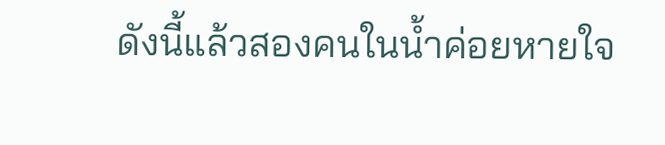ดังนี้แล้วสองคนในน้ำค่อยหายใจ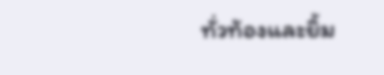ทั่วท้องและยิ้ม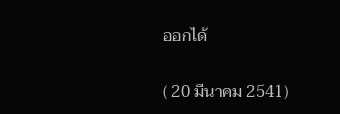ออกได้

( 20 มีนาคม 2541)